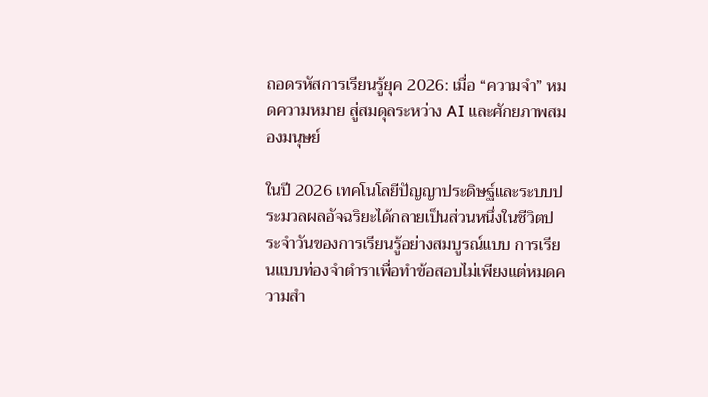ถอดรหัสการเรียนรู้ยุค 2026: เมื่อ “ความจำ” หมดความหมาย สู่สมดุลระหว่าง AI และศักยภาพสมองมนุษย์

ในปี 2026 เทคโนโลยีปัญญาประดิษฐ์และระบบประมวลผลอัจฉริยะได้กลายเป็นส่วนหนึ่งในชีวิตประจำวันของการเรียนรู้อย่างสมบูรณ์แบบ การเรียนแบบท่องจำตำราเพื่อทำข้อสอบไม่เพียงแต่หมดความสำ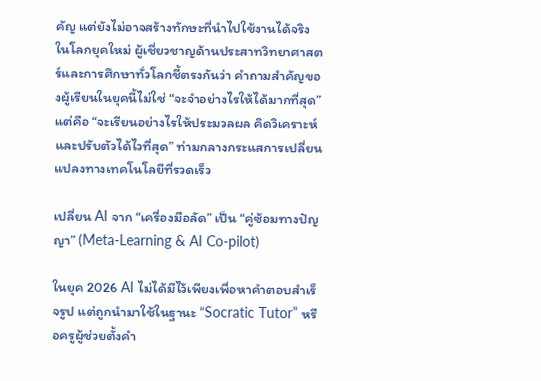คัญ แต่ยังไม่อาจสร้างทักษะที่นำไปใช้งานได้จริงในโลกยุคใหม่ ผู้เชี่ยวชาญด้านประสาทวิทยาศาสตร์และการศึกษาทั่วโลกชี้ตรงกันว่า คำถามสำคัญของผู้เรียนในยุคนี้ไม่ใช่ “จะจำอย่างไรให้ได้มากที่สุด” แต่คือ “จะเรียนอย่างไรให้ประมวลผล คิดวิเคราะห์ และปรับตัวได้ไวที่สุด” ท่ามกลางกระแสการเปลี่ยนแปลงทางเทคโนโลยีที่รวดเร็ว

เปลี่ยน AI จาก “เครื่องมือลัด” เป็น “คู่ซ้อมทางปัญญา” (Meta-Learning & AI Co-pilot)

ในยุค 2026 AI ไม่ได้มีไว้เพียงเพื่อหาคำตอบสำเร็จรูป แต่ถูกนำมาใช้ในฐานะ “Socratic Tutor” หรือครูผู้ช่วยตั้งคำ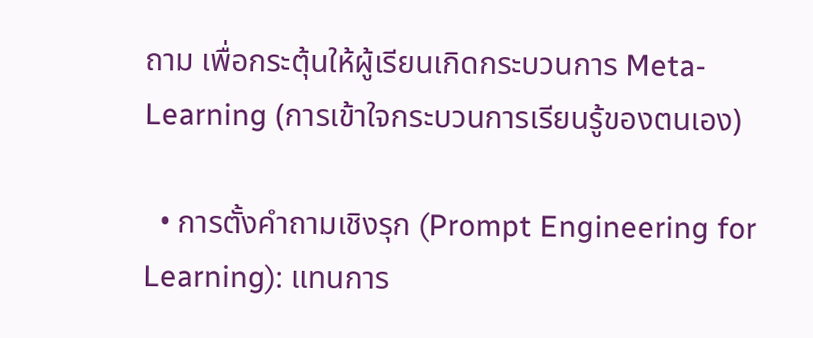ถาม เพื่อกระตุ้นให้ผู้เรียนเกิดกระบวนการ Meta-Learning (การเข้าใจกระบวนการเรียนรู้ของตนเอง)

  • การตั้งคำถามเชิงรุก (Prompt Engineering for Learning): แทนการ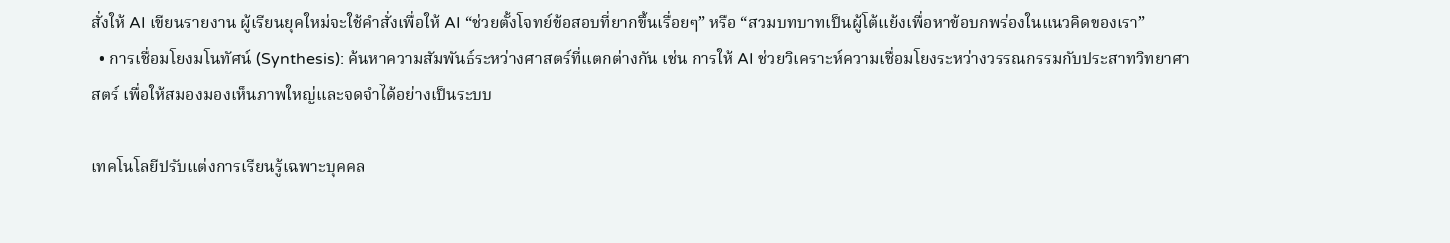สั่งให้ AI เขียนรายงาน ผู้เรียนยุคใหม่จะใช้คำสั่งเพื่อให้ AI “ช่วยตั้งโจทย์ข้อสอบที่ยากขึ้นเรื่อยๆ” หรือ “สวมบทบาทเป็นผู้โต้แย้งเพื่อหาข้อบกพร่องในแนวคิดของเรา”
  • การเชื่อมโยงมโนทัศน์ (Synthesis): ค้นหาความสัมพันธ์ระหว่างศาสตร์ที่แตกต่างกัน เช่น การให้ AI ช่วยวิเคราะห์ความเชื่อมโยงระหว่างวรรณกรรมกับประสาทวิทยาศาสตร์ เพื่อให้สมองมองเห็นภาพใหญ่และจดจำได้อย่างเป็นระบบ

เทคโนโลยีปรับแต่งการเรียนรู้เฉพาะบุคคล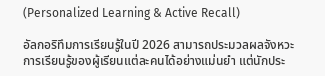(Personalized Learning & Active Recall)

อัลกอริทึมการเรียนรู้ในปี 2026 สามารถประมวลผลจังหวะการเรียนรู้ของผู้เรียนแต่ละคนได้อย่างแม่นยำ แต่นักประ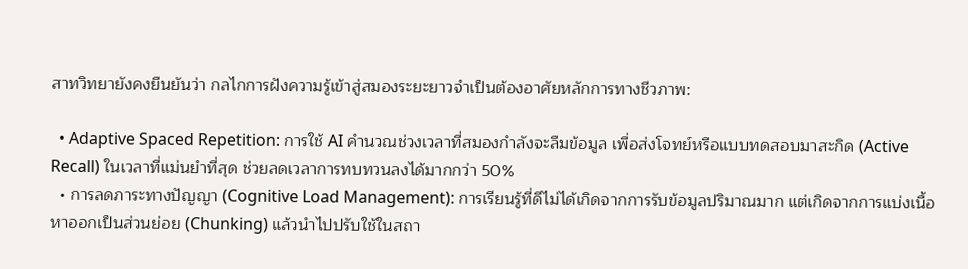สาทวิทยายังคงยืนยันว่า กลไกการฝังความรู้เข้าสู่สมองระยะยาวจำเป็นต้องอาศัยหลักการทางชีวภาพ:

  • Adaptive Spaced Repetition: การใช้ AI คำนวณช่วงเวลาที่สมองกำลังจะลืมข้อมูล เพื่อส่งโจทย์หรือแบบทดสอบมาสะกิด (Active Recall) ในเวลาที่แม่นยำที่สุด ช่วยลดเวลาการทบทวนลงได้มากกว่า 50%
  • การลดภาระทางปัญญา (Cognitive Load Management): การเรียนรู้ที่ดีไม่ได้เกิดจากการรับข้อมูลปริมาณมาก แต่เกิดจากการแบ่งเนื้อหาออกเป็นส่วนย่อย (Chunking) แล้วนำไปปรับใช้ในสถา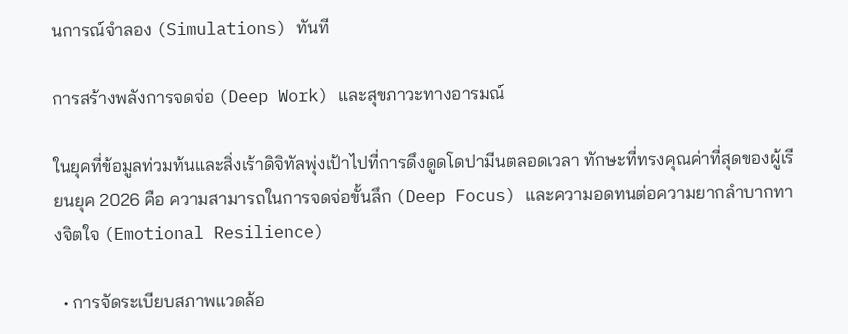นการณ์จำลอง (Simulations) ทันที

การสร้างพลังการจดจ่อ (Deep Work) และสุขภาวะทางอารมณ์

ในยุคที่ข้อมูลท่วมท้นและสิ่งเร้าดิจิทัลพุ่งเป้าไปที่การดึงดูดโดปามีนตลอดเวลา ทักษะที่ทรงคุณค่าที่สุดของผู้เรียนยุค 2026 คือ ความสามารถในการจดจ่อขั้นลึก (Deep Focus) และความอดทนต่อความยากลำบากทางจิตใจ (Emotional Resilience)

  • การจัดระเบียบสภาพแวดล้อ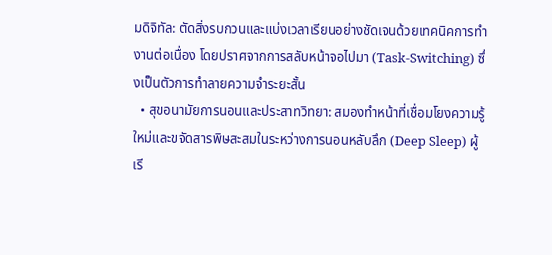มดิจิทัล: ตัดสิ่งรบกวนและแบ่งเวลาเรียนอย่างชัดเจนด้วยเทคนิคการทำงานต่อเนื่อง โดยปราศจากการสลับหน้าจอไปมา (Task-Switching) ซึ่งเป็นตัวการทำลายความจำระยะสั้น
  • สุขอนามัยการนอนและประสาทวิทยา: สมองทำหน้าที่เชื่อมโยงความรู้ใหม่และขจัดสารพิษสะสมในระหว่างการนอนหลับลึก (Deep Sleep) ผู้เรี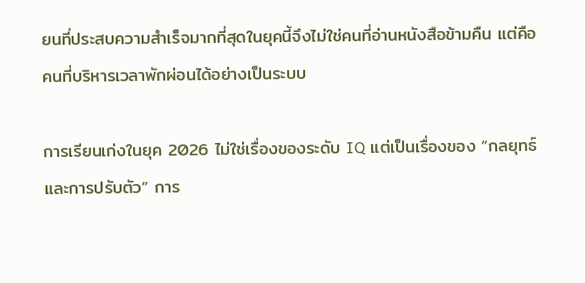ยนที่ประสบความสำเร็จมากที่สุดในยุคนี้จึงไม่ใช่คนที่อ่านหนังสือข้ามคืน แต่คือคนที่บริหารเวลาพักผ่อนได้อย่างเป็นระบบ

การเรียนเก่งในยุค 2026 ไม่ใช่เรื่องของระดับ IQ แต่เป็นเรื่องของ “กลยุทธ์และการปรับตัว” การ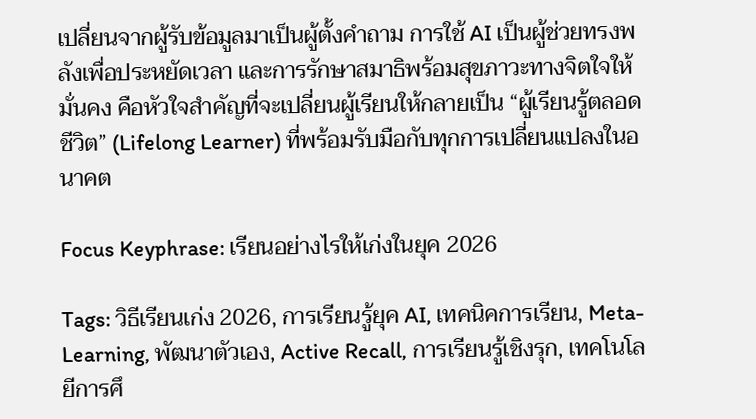เปลี่ยนจากผู้รับข้อมูลมาเป็นผู้ตั้งคำถาม การใช้ AI เป็นผู้ช่วยทรงพลังเพื่อประหยัดเวลา และการรักษาสมาธิพร้อมสุขภาวะทางจิตใจให้มั่นคง คือหัวใจสำคัญที่จะเปลี่ยนผู้เรียนให้กลายเป็น “ผู้เรียนรู้ตลอดชีวิต” (Lifelong Learner) ที่พร้อมรับมือกับทุกการเปลี่ยนแปลงในอนาคต

Focus Keyphrase: เรียนอย่างไรให้เก่งในยุค 2026

Tags: วิธีเรียนเก่ง 2026, การเรียนรู้ยุค AI, เทคนิคการเรียน, Meta-Learning, พัฒนาตัวเอง, Active Recall, การเรียนรู้เชิงรุก, เทคโนโลยีการศึ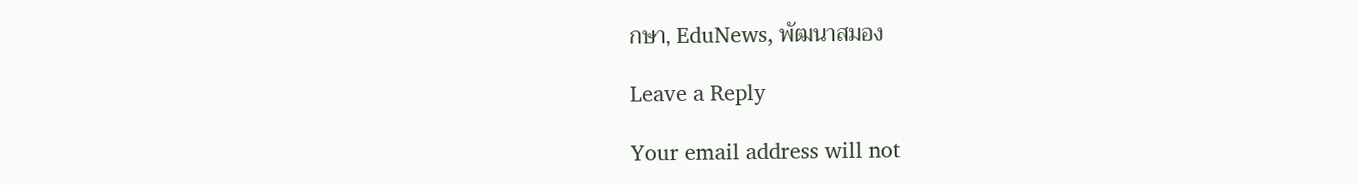กษา, EduNews, พัฒนาสมอง

Leave a Reply

Your email address will not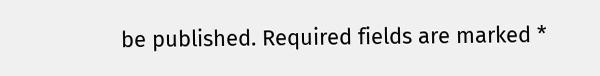be published. Required fields are marked *